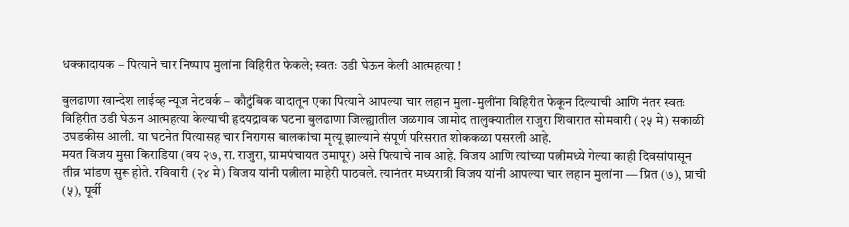धक्कादायक – पित्याने चार निष्पाप मुलांना विहिरीत फेकले; स्वतः उडी घेऊन केली आत्महत्या !

बुलढाणा खान्देश लाईव्ह न्यूज नेटवर्क – कौटुंबिक वादातून एका पित्याने आपल्या चार लहान मुला-मुलींना विहिरीत फेकून दिल्याची आणि नंतर स्वतः विहिरीत उडी घेऊन आत्महत्या केल्याची हृदयद्रावक घटना बुलढाणा जिल्ह्यातील जळगाव जामोद तालुक्यातील राजुरा शिवारात सोमवारी (२५ मे) सकाळी उघडकीस आली. या घटनेत पित्यासह चार निरागस बालकांचा मृत्यू झाल्याने संपूर्ण परिसरात शोककळा पसरली आहे.
मयत विजय मुसा किराडिया (वय २७, रा. राजुरा, ग्रामपंचायत उमापूर) असे पित्याचे नाव आहे. विजय आणि त्यांच्या पत्नीमध्ये गेल्या काही दिवसांपासून तीव्र भांडण सुरू होते. रविवारी (२४ मे) विजय यांनी पत्नीला माहेरी पाठवले. त्यानंतर मध्यरात्री विजय यांनी आपल्या चार लहान मुलांना — प्रित (७), प्राची (५), पूर्वी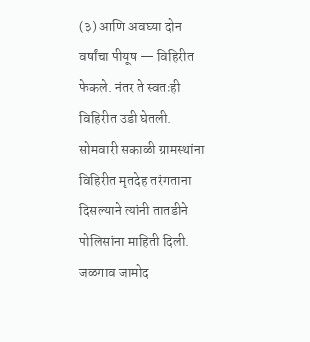(३) आणि अवघ्या दोन वर्षांचा पीयूष — विहिरीत फेकले. नंतर ते स्वतःही विहिरीत उडी घेतली.
सोमवारी सकाळी ग्रामस्थांना विहिरीत मृतदेह तरंगताना दिसल्याने त्यांनी तातडीने पोलिसांना माहिती दिली. जळगाव जामोद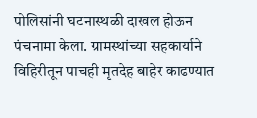पोलिसांनी घटनास्थळी दाखल होऊन पंचनामा केला. ग्रामस्थांच्या सहकार्याने विहिरीतून पाचही मृतदेह बाहेर काढण्यात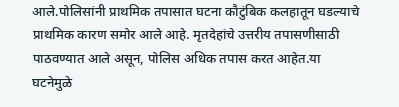आले.पोलिसांनी प्राथमिक तपासात घटना कौटुंबिक कलहातून घडल्याचे प्राथमिक कारण समोर आले आहे. मृतदेहांचे उत्तरीय तपासणीसाठी पाठवण्यात आले असून, पोलिस अधिक तपास करत आहेत.या घटनेमुळे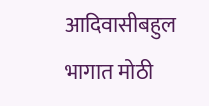आदिवासीबहुल भागात मोठी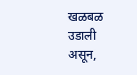खळबळ उडाली असून,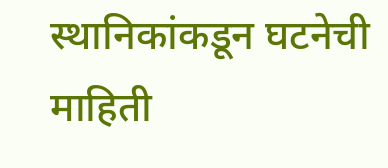स्थानिकांकडून घटनेची माहिती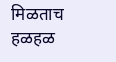मिळताच हळहळ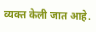व्यक्त केली जात आहे.